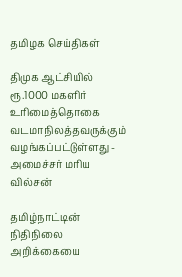தமிழக செய்திகள்

திமுக ஆட்சியில் ரூ.1000 மகளிர் உரிமைத்தொகை வடமாநிலத்தவருக்கும் வழங்கப்பட்டுள்ளது - அமைச்சர் மரிய வில்சன்

தமிழ்நாட்டின் நிதிநிலை அறிக்கையை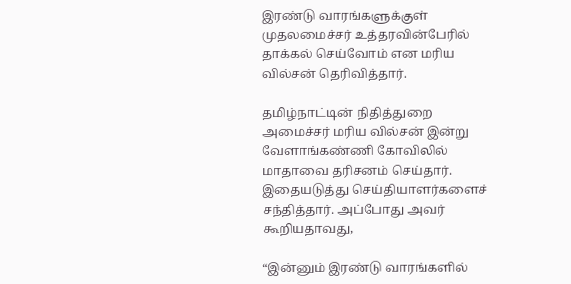இரண்டு வாரங்களுக்குள் முதலமைச்சர் உத்தரவின்பேரில் தாக்கல் செய்வோம் என மரிய வில்சன் தெரிவித்தார்.

தமிழ்நாட்டின் நிதித்துறை அமைச்சர் மரிய வில்சன் இன்று வேளாங்கண்ணி கோவிலில் மாதாவை தரிசனம் செய்தார். இதையடுத்து செய்தியாளர்களைச் சந்தித்தார். அப்போது அவர் கூறியதாவது,

“இன்னும் இரண்டு வாரங்களில்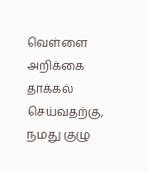வெள்ளை அறிக்கை தாக்கல் செய்வதற்கு, நமது குழு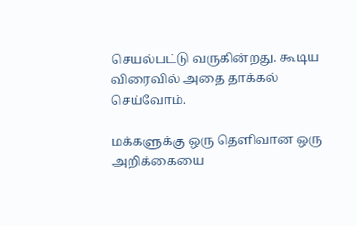செயல்பட்டு வருகின்றது. கூடிய விரைவில் அதை தாக்கல் செய்வோம்.

மக்களுக்கு ஒரு தெளிவான ஒரு அறிக்கையை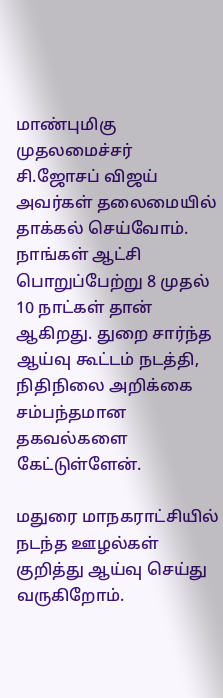மாண்புமிகு முதலமைச்சர் சி.ஜோசப் விஜய் அவர்கள் தலைமையில் தாக்கல் செய்வோம். நாங்கள் ஆட்சி பொறுப்பேற்று 8 முதல் 10 நாட்கள் தான் ஆகிறது. துறை சார்ந்த ஆய்வு கூட்டம் நடத்தி, நிதிநிலை அறிக்கை சம்பந்தமான தகவல்களை கேட்டுள்ளேன்.

மதுரை மாநகராட்சியில் நடந்த ஊழல்கள் குறித்து ஆய்வு செய்து வருகிறோம்.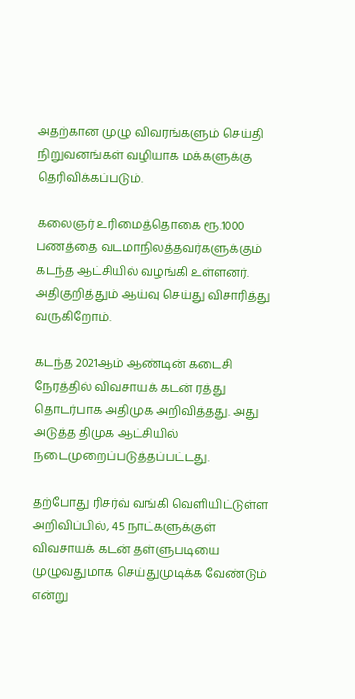அதற்கான முழு விவரங்களும் செய்தி நிறுவனங்கள் வழியாக மக்களுக்கு தெரிவிக்கப்படும்.

கலைஞர் உரிமைத்தொகை ரூ.1000 பணத்தை வடமாநிலத்தவர்களுக்கும் கடந்த ஆட்சியில் வழங்கி உள்ளனர். அதிகுறித்தும் ஆய்வு செய்து விசாரித்து வருகிறோம்.

கடந்த 2021ஆம் ஆண்டின் கடைசி நேரத்தில் விவசாயக் கடன் ரத்து தொடர்பாக அதிமுக அறிவித்தது. அது அடுத்த திமுக ஆட்சியில் நடைமுறைப்படுத்தப்பட்டது.

தற்போது ரிசர்வ் வங்கி வெளியிட்டுள்ள அறிவிப்பில், 45 நாட்களுக்குள் விவசாயக் கடன் தள்ளுபடியை முழுவதுமாக செய்துமுடிக்க வேண்டும் என்று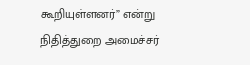கூறியுள்ளனர்” என்று நிதித்துறை அமைச்சர்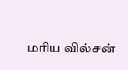மரிய வில்சன்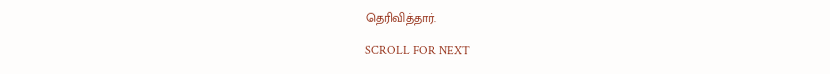தெரிவித்தார்.

SCROLL FOR NEXT